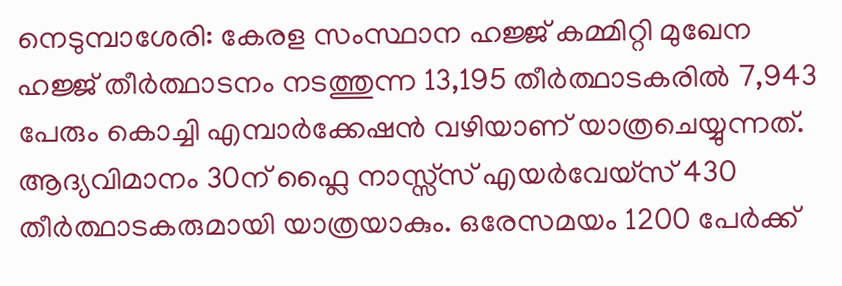നെടുമ്പാശേരി: കേരള സംസ്ഥാന ഹജ്ജ് കമ്മിറ്റി മുഖേന ഹജ്ജ് തീർത്ഥാടനം നടത്തുന്ന 13,195 തീർത്ഥാടകരിൽ 7,943 പേരും കൊച്ചി എമ്പാർക്കേഷൻ വഴിയാണ് യാത്രചെയ്യുന്നത്. ആദ്യവിമാനം 30ന് ഫ്ലൈ നാസ്സ്സ് എയർവേയ്സ് 430 തീർത്ഥാടകരുമായി യാത്രയാകും. ഒരേസമയം 1200 പേർക്ക്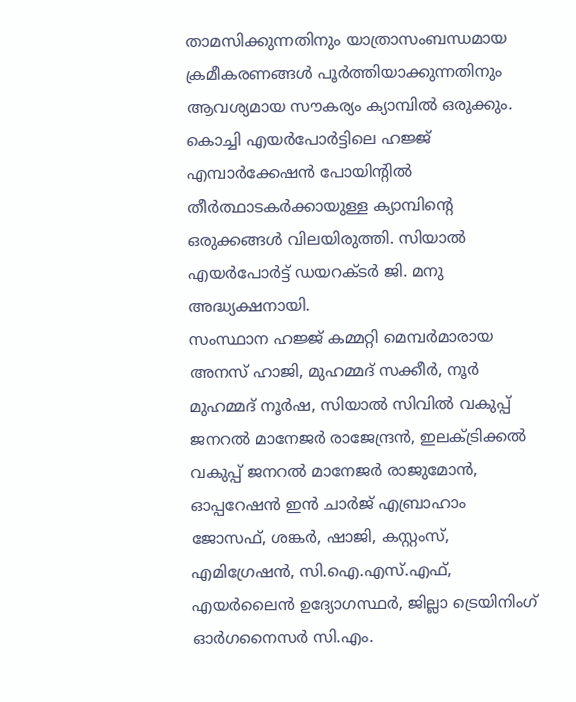താമസിക്കുന്നതിനും യാത്രാസംബന്ധമായ ക്രമീകരണങ്ങൾ പൂർത്തിയാക്കുന്നതിനും ആവശ്യമായ സൗകര്യം ക്യാമ്പിൽ ഒരുക്കും.
കൊച്ചി എയർപോർട്ടിലെ ഹജ്ജ് എമ്പാർക്കേഷൻ പോയിന്റിൽ തീർത്ഥാടകർക്കായുള്ള ക്യാമ്പിന്റെ ഒരുക്കങ്ങൾ വിലയിരുത്തി. സിയാൽ എയർപോർട്ട് ഡയറക്ടർ ജി. മനു അദ്ധ്യക്ഷനായി.
സംസ്ഥാന ഹജ്ജ് കമ്മറ്റി മെമ്പർമാരായ അനസ് ഹാജി, മുഹമ്മദ് സക്കീർ, നൂർ മുഹമ്മദ് നൂർഷ, സിയാൽ സിവിൽ വകുപ്പ് ജനറൽ മാനേജർ രാജേന്ദ്രൻ, ഇലക്ട്രിക്കൽ വകുപ്പ് ജനറൽ മാനേജർ രാജുമോൻ, ഓപ്പറേഷൻ ഇൻ ചാർജ് എബ്രാഹാം ജോസഫ്, ശങ്കർ, ഷാജി, കസ്റ്റംസ്, എമിഗ്രേഷൻ, സി.ഐ.എസ്.എഫ്, എയർലൈൻ ഉദ്യോഗസ്ഥർ, ജില്ലാ ട്രെയിനിംഗ് ഓർഗനൈസർ സി.എം.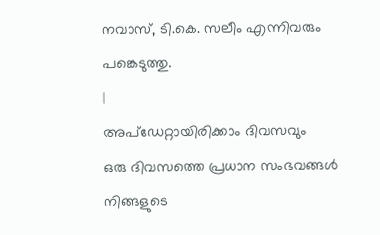നവാസ്, ടി.കെ. സലീം എന്നിവരും പങ്കെടുത്തു.
|
അപ്ഡേറ്റായിരിക്കാം ദിവസവും
ഒരു ദിവസത്തെ പ്രധാന സംഭവങ്ങൾ നിങ്ങളുടെ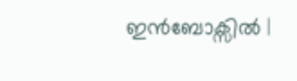ഇൻബോക്സിൽ |